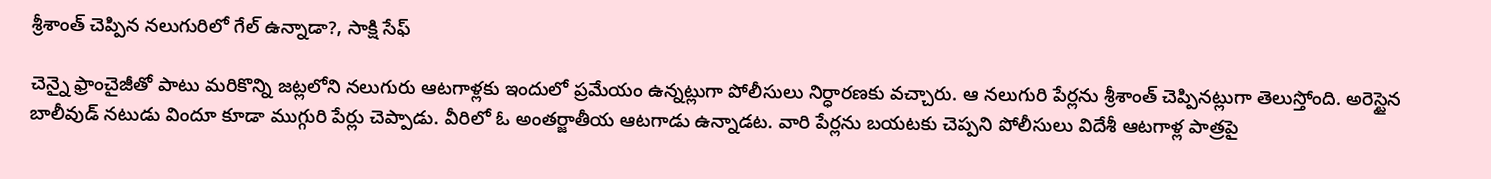శ్రీశాంత్ చెప్పిన నలుగురిలో గేల్ ఉన్నాడా?, సాక్షి సేఫ్

చెన్నై ఫ్రాంచైజీతో పాటు మరికొన్ని జట్లలోని నలుగురు ఆటగాళ్లకు ఇందులో ప్రమేయం ఉన్నట్లుగా పోలీసులు నిర్ధారణకు వచ్చారు. ఆ నలుగురి పేర్లను శ్రీశాంత్ చెప్పినట్లుగా తెలుస్తోంది. అరెస్టైన బాలీవుడ్ నటుడు విందూ కూడా ముగ్గురి పేర్లు చెప్పాడు. వీరిలో ఓ అంతర్జాతీయ ఆటగాడు ఉన్నాడట. వారి పేర్లను బయటకు చెప్పని పోలీసులు విదేశీ ఆటగాళ్ల పాత్రపై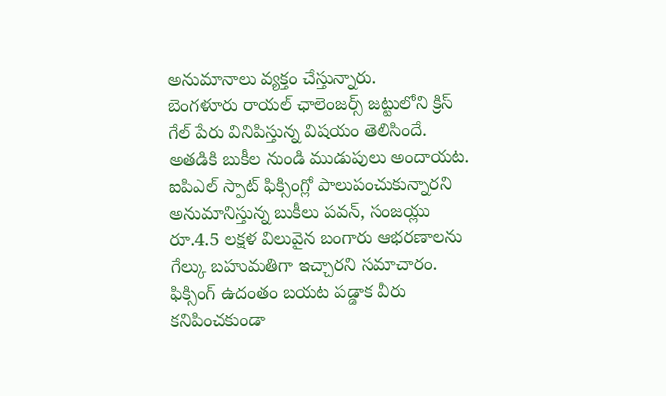అనుమానాలు వ్యక్తం చేస్తున్నారు.
బెంగళూరు రాయల్ ఛాలెంజర్స్ జట్టులోని క్రిస్ గేల్ పేరు వినిపిస్తున్న విషయం తెలిసిందే. అతడికి బుకీల నుండి ముడుపులు అందాయట. ఐపిఎల్ స్పాట్ ఫిక్సింగ్లో పాలుపంచుకున్నారని అనుమానిస్తున్న బుకీలు పవన్, సంజయ్లు రూ.4.5 లక్షళ విలువైన బంగారు ఆభరణాలను గేల్కు బహుమతిగా ఇచ్చారని సమాచారం. ఫిక్సింగ్ ఉదంతం బయట పడ్డాక వీరు కనిపించకుండా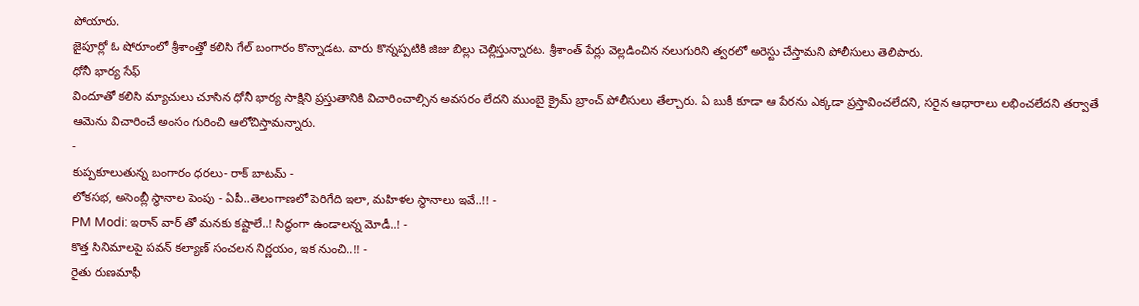పోయారు.
జైపూర్లో ఓ షోరూంలో శ్రీశాంత్తో కలిసి గేల్ బంగారం కొన్నాడట. వారు కొన్నప్పటికి జిజు బిల్లు చెల్లిస్తున్నారట. శ్రీశాంత్ పేర్లు వెల్లడించిన నలుగురిని త్వరలో అరెస్టు చేస్తామని పోలీసులు తెలిపారు.
ధోనీ భార్య సేఫ్
విందూతో కలిసి మ్యాచులు చూసిన ధోనీ భార్య సాక్షిని ప్రస్తుతానికి విచారించాల్సిన అవసరం లేదని ముంబై క్రైమ్ బ్రాంచ్ పోలీసులు తేల్చారు. ఏ బుకీ కూడా ఆ పేరను ఎక్కడా ప్రస్తావించలేదని, సరైన ఆధారాలు లభించలేదని తర్వాతే ఆమెను విచారించే అంసం గురించి ఆలోచిస్తామన్నారు.
-
కుప్పకూలుతున్న బంగారం ధరలు- రాక్ బాటమ్ -
లోకసభ, అసెంబ్లీ స్థానాల పెంపు - ఏపీ..తెలంగాణలో పెరిగేది ఇలా, మహిళల స్థానాలు ఇవే..!! -
PM Modi: ఇరాన్ వార్ తో మనకు కష్టాలే..! సిద్ధంగా ఉండాలన్న మోడీ..! -
కొత్త సినిమాలపై పవన్ కల్యాణ్ సంచలన నిర్ణయం, ఇక నుంచి..!! -
రైతు రుణమాఫీ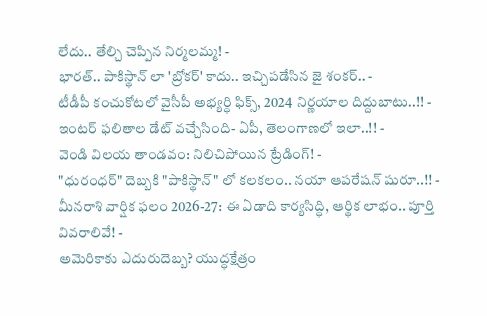లేదు.. తేల్చి చెప్పిన నిర్మలమ్మ! -
భారత్.. పాకిస్థాన్ లా 'బ్రోకర్' కాదు.. ఇచ్చిపడేసిన జై శంకర్.. -
టీడీపీ కంచుకోటలో వైసీపీ అభ్యర్ధి ఫిక్స్, 2024 నిర్ణయాల దిద్దుబాటు..!! -
ఇంటర్ ఫలితాల డేట్ వచ్చేసింది- ఏపీ, తెలంగాణలో ఇలా..!! -
వెండి విలయ తాండవం: నిలిచిపోయిన ట్రేడింగ్! -
"ధురంధర్" దెబ్బకి "పాకిస్థాన్" లో కలకలం.. నయా ఆపరేషన్ షురూ..!! -
మీనరాశి వార్షిక ఫలం 2026-27: ఈ ఏడాది కార్యసిద్ధి, ఆర్థిక లాభం.. పూర్తి వివరాలివే! -
అమెరికాకు ఎదురుదెబ్బ? యుద్ధక్షేత్రం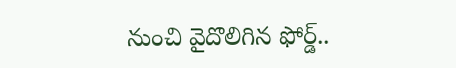నుంచి వైదొలిగిన ఫోర్డ్..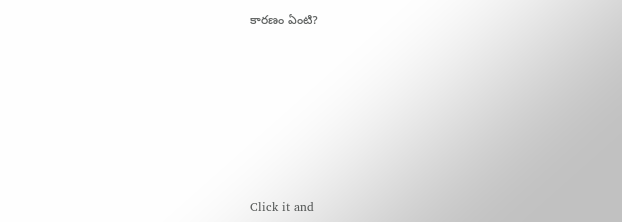కారణం ఏంటి?












Click it and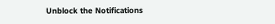Unblock the Notifications